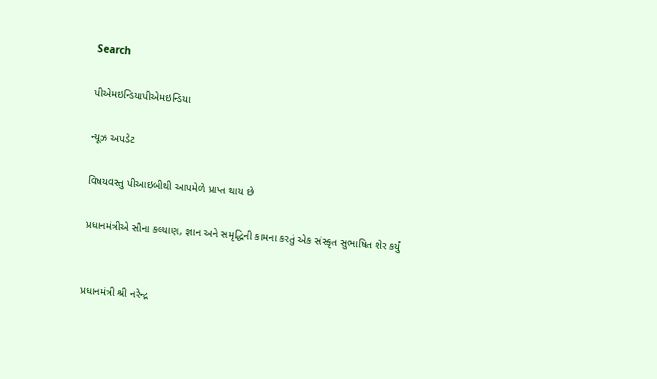Search

પીએમઇન્ડિયાપીએમઇન્ડિયા

ન્યૂઝ અપડેટ

વિષયવસ્તુ પીઆઇબીથી આપમેળે પ્રાપ્ત થાય છે

પ્રધાનમંત્રીએ સૌના કલ્યાણ, જ્ઞાન અને સમૃદ્ધિની કામના કરતું એક સંસ્કૃત સુભાષિત શેર કર્યું


પ્રધાનમંત્રી શ્રી નરેન્દ્ર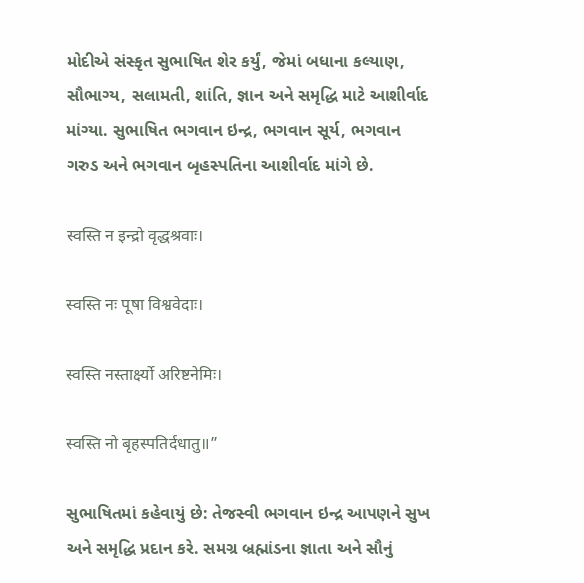મોદીએ સંસ્કૃત સુભાષિત શેર કર્યું, જેમાં બધાના કલ્યાણ, સૌભાગ્ય, સલામતી, શાંતિ, જ્ઞાન અને સમૃદ્ધિ માટે આશીર્વાદ માંગ્યા. સુભાષિત ભગવાન ઇન્દ્ર, ભગવાન સૂર્ય, ભગવાન ગરુડ અને ભગવાન બૃહસ્પતિના આશીર્વાદ માંગે છે.

स्वस्ति न इन्द्रो वृद्धश्रवाः।

स्वस्ति नः पूषा विश्ववेदाः।

स्वस्ति नस्तार्क्ष्यो अरिष्टनेमिः।

स्वस्ति नो बृहस्पतिर्दधातु॥”

સુભાષિતમાં કહેવાયું છે: તેજસ્વી ભગવાન ઇન્દ્ર આપણને સુખ અને સમૃદ્ધિ પ્રદાન કરે. સમગ્ર બ્રહ્માંડના જ્ઞાતા અને સૌનું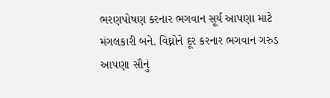ભરણપોષણ કરનાર ભગવાન સૂર્ય આપણા માટે મંગલકારી બને. વિઘ્નોને દૂર કરનાર ભગવાન ગરુડ આપણા સૌનું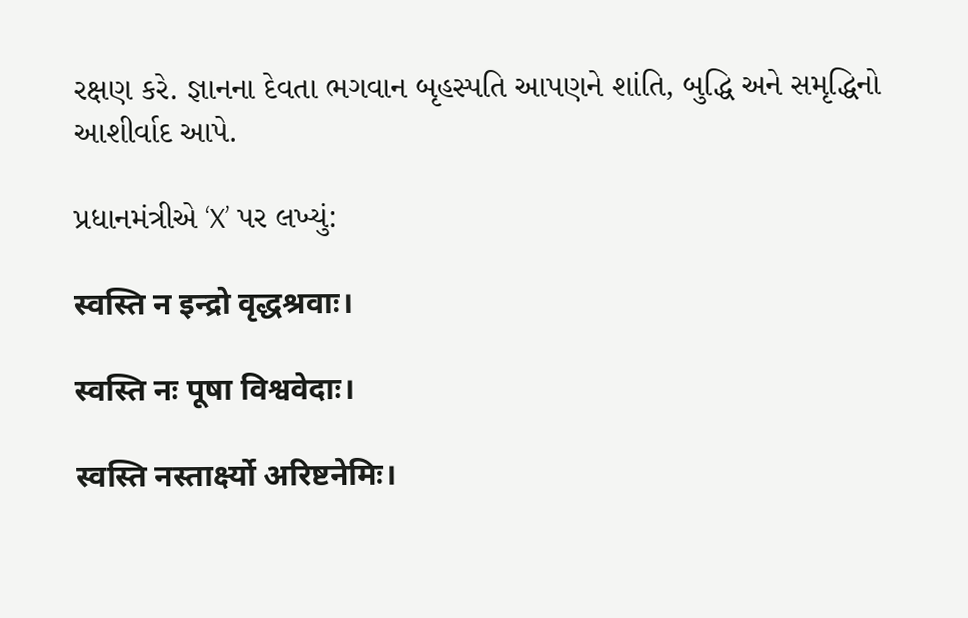રક્ષણ કરે. જ્ઞાનના દેવતા ભગવાન બૃહસ્પતિ આપણને શાંતિ, બુદ્ધિ અને સમૃદ્ધિનો આશીર્વાદ આપે.

પ્રધાનમંત્રીએ ‘X’ પર લખ્યું:

स्वस्ति न इन्द्रो वृद्धश्रवाः।

स्वस्ति नः पूषा विश्ववेदाः।

स्वस्ति नस्तार्क्ष्यो अरिष्टनेमिः।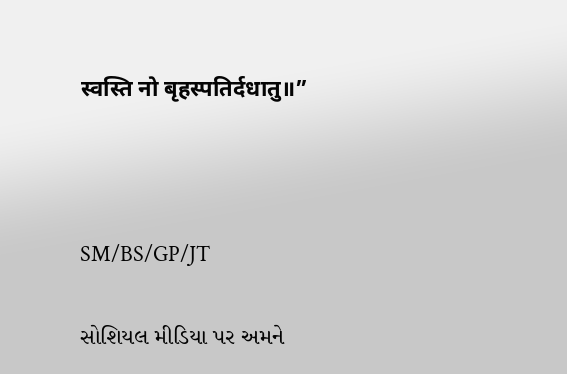स्वस्ति नो बृहस्पतिर्दधातु॥”



SM/BS/GP/JT

સોશિયલ મીડિયા પર અમને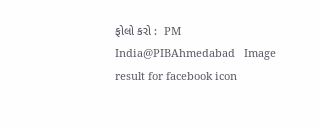ફોલો કરો :  PM India@PIBAhmedabad   Image result for facebook icon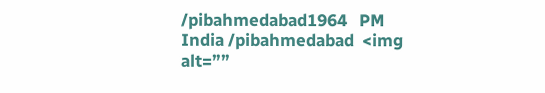/pibahmedabad1964   PM India /pibahmedabad  <img alt=””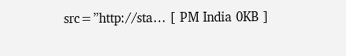src=”http://sta… [ PM India 0KB ]